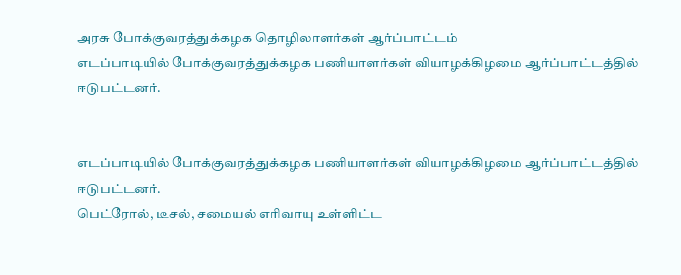அரசு போக்குவரத்துக்கழக தொழிலாளர்கள் ஆர்ப்பாட்டம்
எடப்பாடியில் போக்குவரத்துக்கழக பணியாளர்கள் வியாழக்கிழமை ஆர்ப்பாட்டத்தில் ஈடுபட்டனர்.


எடப்பாடியில் போக்குவரத்துக்கழக பணியாளர்கள் வியாழக்கிழமை ஆர்ப்பாட்டத்தில் ஈடுபட்டனர்.
பெட்ரோல், டீசல், சமையல் எரிவாயு உள்ளிட்ட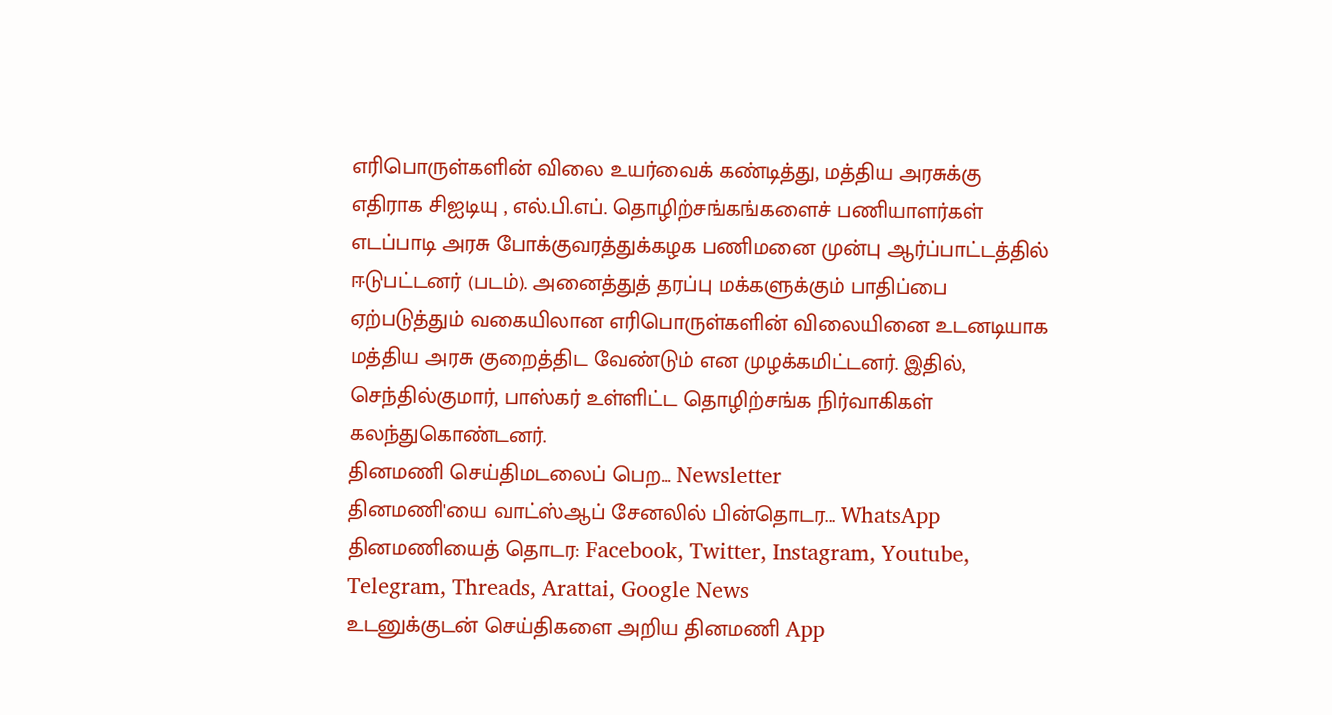எரிபொருள்களின் விலை உயர்வைக் கண்டித்து, மத்திய அரசுக்கு எதிராக சிஐடியு , எல்.பி.எப். தொழிற்சங்கங்களைச் பணியாளர்கள் எடப்பாடி அரசு போக்குவரத்துக்கழக பணிமனை முன்பு ஆர்ப்பாட்டத்தில் ஈடுபட்டனர் (படம்). அனைத்துத் தரப்பு மக்களுக்கும் பாதிப்பை ஏற்படுத்தும் வகையிலான எரிபொருள்களின் விலையினை உடனடியாக மத்திய அரசு குறைத்திட வேண்டும் என முழக்கமிட்டனர். இதில், செந்தில்குமார், பாஸ்கர் உள்ளிட்ட தொழிற்சங்க நிர்வாகிகள் கலந்துகொண்டனர்.
தினமணி செய்திமடலைப் பெற... Newsletter
தினமணி'யை வாட்ஸ்ஆப் சேனலில் பின்தொடர... WhatsApp
தினமணியைத் தொடர: Facebook, Twitter, Instagram, Youtube, Telegram, Threads, Arattai, Google News
உடனுக்குடன் செய்திகளை அறிய தினமணி App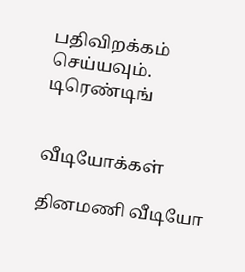பதிவிறக்கம் செய்யவும்.
டிரெண்டிங்


வீடியோக்கள்

தினமணி வீடியோ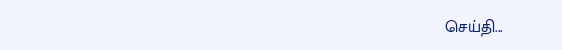செய்தி...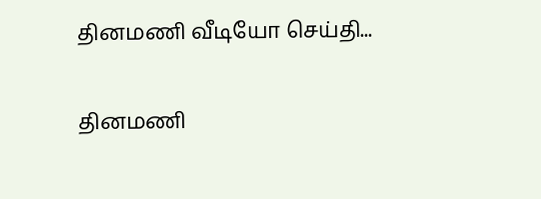தினமணி வீடியோ செய்தி...

தினமணி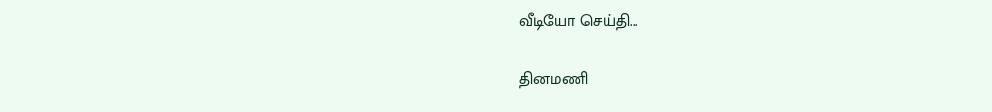வீடியோ செய்தி...

தினமணி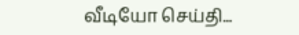வீடியோ செய்தி...